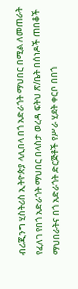ብሪጂንግ ሂስትሪስ ኢትዮጵያ ላሊበላ በጎ አድራጎት ማህበር በሚል ለመጠራት የፈለገ የበጎ አድራጎት ማህበር በላስታ ወረዳ ፍትህ ጽ/ቤት በሰነዶች ጠበቆች ማህበራትና በጎ አድራጎት ድርጅቶች የሥራ ሂደት ቀርቦ በበጎ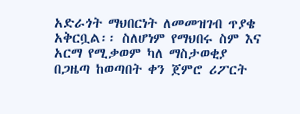አድራጎት ማህበርነት ለመመዝገብ ጥያቄ አቅርቧል፡፡ ስለሆነም የማህበሩ ስም እና አርማ የሚቃወም ካለ ማስታወቂያ በጋዜጣ ከወጣበት ቀን ጀምሮ ሪፖርት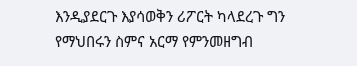እንዲያደርጉ እያሳወቅን ሪፖርት ካላደረጉ ግን የማህበሩን ስምና አርማ የምንመዘግብ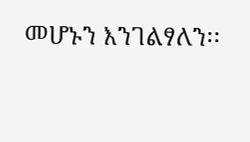መሆኑን እንገልፃለን፡፡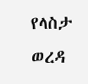የላስታ ወረዳ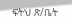ፍትህ ጽ/ቤት